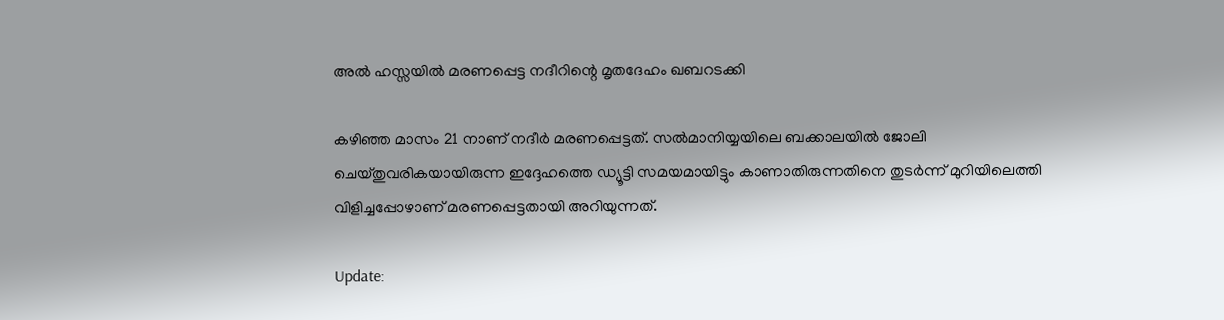അല്‍ ഹസ്സയില്‍ മരണപ്പെട്ട നദീറിന്റെ മൃതദേഹം ഖബറടക്കി

കഴിഞ്ഞ മാസം 21 നാണ് നദീര്‍ മരണപ്പെട്ടത്. സല്‍മാനിയ്യയിലെ ബക്കാലയില്‍ ജോലി ചെയ്തുവരികയായിരുന്ന ഇദ്ദേഹത്തെ ഡ്യൂട്ടി സമയമായിട്ടും കാണാതിരുന്നതിനെ തുടര്‍ന്ന് മുറിയിലെത്തി വിളിച്ചപ്പോഴാണ് മരണപ്പെട്ടതായി അറിയുന്നത്.

Update: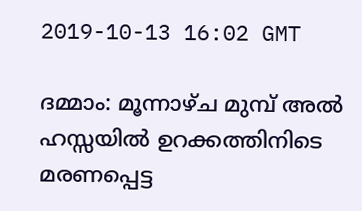2019-10-13 16:02 GMT

ദമ്മാം: മൂന്നാഴ്ച മുമ്പ് അല്‍ ഹസ്സയില്‍ ഉറക്കത്തിനിടെ മരണപ്പെട്ട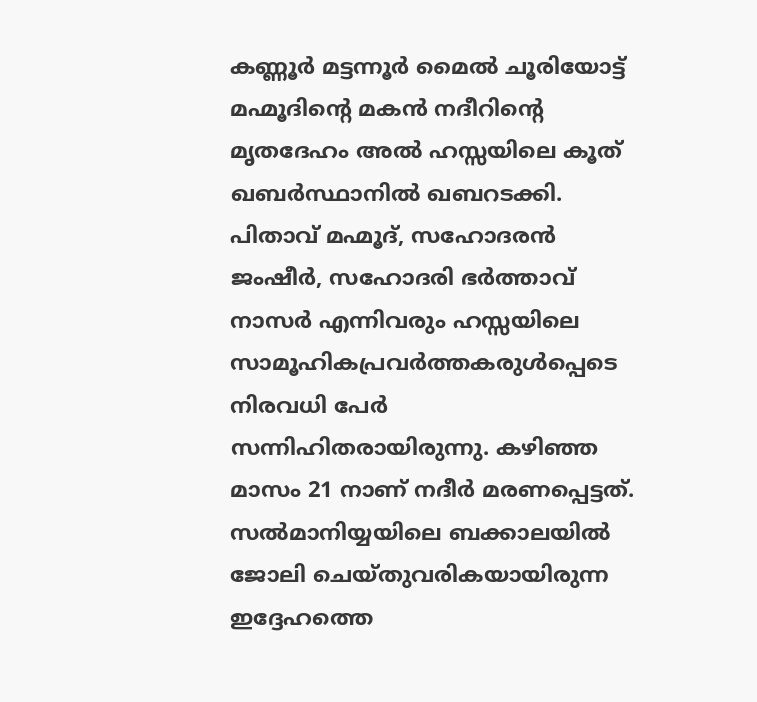കണ്ണൂര്‍ മട്ടന്നൂര്‍ മൈല്‍ ചൂരിയോട്ട് മഹ്മൂദിന്റെ മകന്‍ നദീറിന്റെ മൃതദേഹം അല്‍ ഹസ്സയിലെ കൂത് ഖബര്‍സ്ഥാനില്‍ ഖബറടക്കി. പിതാവ് മഹ്മൂദ്, സഹോദരന്‍ ജംഷീര്‍, സഹോദരി ഭര്‍ത്താവ് നാസര്‍ എന്നിവരും ഹസ്സയിലെ സാമൂഹികപ്രവര്‍ത്തകരുള്‍പ്പെടെ നിരവധി പേര്‍ സന്നിഹിതരായിരുന്നു. കഴിഞ്ഞ മാസം 21 നാണ് നദീര്‍ മരണപ്പെട്ടത്. സല്‍മാനിയ്യയിലെ ബക്കാലയില്‍ ജോലി ചെയ്തുവരികയായിരുന്ന ഇദ്ദേഹത്തെ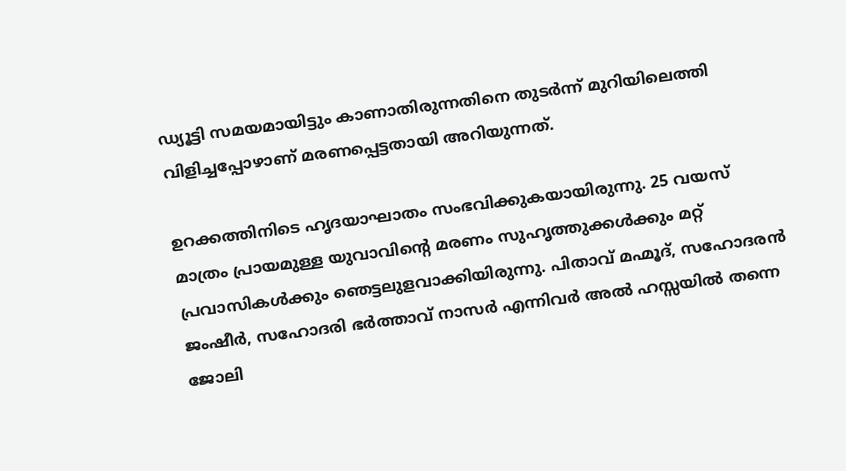ഡ്യൂട്ടി സമയമായിട്ടും കാണാതിരുന്നതിനെ തുടര്‍ന്ന് മുറിയിലെത്തി വിളിച്ചപ്പോഴാണ് മരണപ്പെട്ടതായി അറിയുന്നത്.

ഉറക്കത്തിനിടെ ഹൃദയാഘാതം സംഭവിക്കുകയായിരുന്നു. 25 വയസ് മാത്രം പ്രായമുള്ള യുവാവിന്റെ മരണം സുഹൃത്തുക്കള്‍ക്കും മറ്റ് പ്രവാസികള്‍ക്കും ഞെട്ടലുളവാക്കിയിരുന്നു. പിതാവ് മഹ്മൂദ്, സഹോദരന്‍ ജംഷീര്‍, സഹോദരി ഭര്‍ത്താവ് നാസര്‍ എന്നിവര്‍ അല്‍ ഹസ്സയില്‍ തന്നെ ജോലി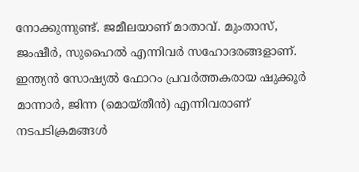നോക്കുന്നുണ്ട്. ജമീലയാണ് മാതാവ്. മുംതാസ്, ജംഷീര്‍, സുഹൈല്‍ എന്നിവര്‍ സഹോദരങ്ങളാണ്. ഇന്ത്യന്‍ സോഷ്യല്‍ ഫോറം പ്രവര്‍ത്തകരായ ഷുക്കൂര്‍ മാന്നാര്‍, ജിന്ന (മൊയ്തീന്‍) എന്നിവരാണ് നടപടിക്രമങ്ങള്‍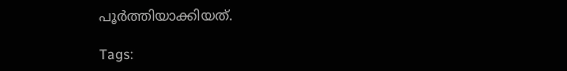പൂര്‍ത്തിയാക്കിയത്.

Tags: